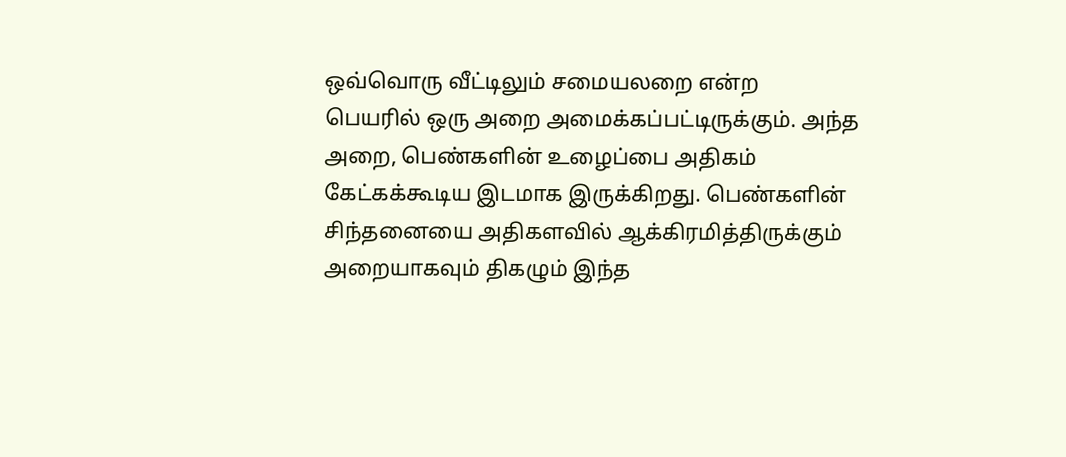ஒவ்வொரு வீட்டிலும் சமையலறை என்ற பெயரில் ஒரு அறை அமைக்கப்பட்டிருக்கும். அந்த அறை, பெண்களின் உழைப்பை அதிகம் கேட்கக்கூடிய இடமாக இருக்கிறது. பெண்களின் சிந்தனையை அதிகளவில் ஆக்கிரமித்திருக்கும் அறையாகவும் திகழும் இந்த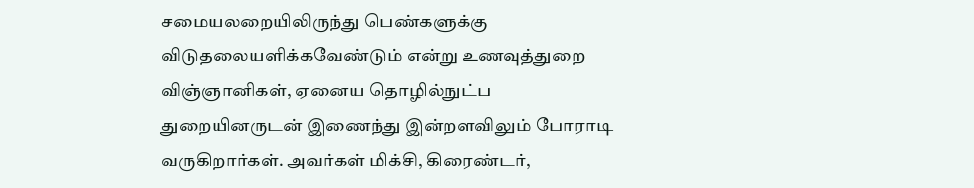சமையலறையிலிருந்து பெண்களுக்கு விடுதலையளிக்கவேண்டும் என்று உணவுத்துறை விஞ்ஞானிகள், ஏனைய தொழில்நுட்ப துறையினருடன் இணைந்து இன்றளவிலும் போராடி வருகிறார்கள். அவர்கள் மிக்சி, கிரைண்டர்,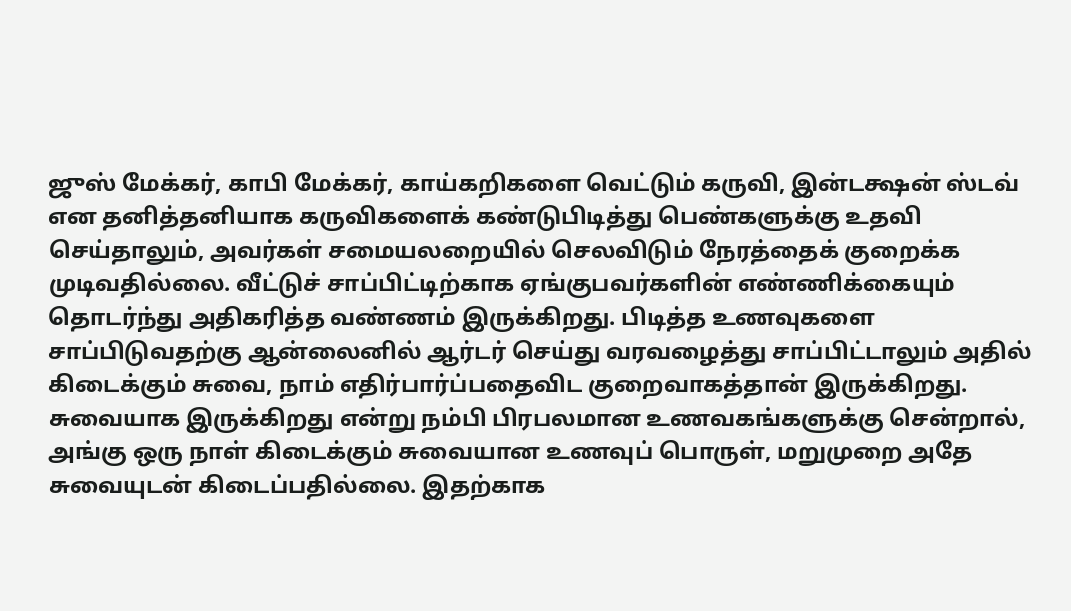ஜுஸ் மேக்கர், காபி மேக்கர், காய்கறிகளை வெட்டும் கருவி, இன்டக்ஷன் ஸ்டவ் என தனித்தனியாக கருவிகளைக் கண்டுபிடித்து பெண்களுக்கு உதவி செய்தாலும், அவர்கள் சமையலறையில் செலவிடும் நேரத்தைக் குறைக்க முடிவதில்லை. வீட்டுச் சாப்பிட்டிற்காக ஏங்குபவர்களின் எண்ணிக்கையும் தொடர்ந்து அதிகரித்த வண்ணம் இருக்கிறது. பிடித்த உணவுகளை சாப்பிடுவதற்கு ஆன்லைனில் ஆர்டர் செய்து வரவழைத்து சாப்பிட்டாலும் அதில் கிடைக்கும் சுவை, நாம் எதிர்பார்ப்பதைவிட குறைவாகத்தான் இருக்கிறது. சுவையாக இருக்கிறது என்று நம்பி பிரபலமான உணவகங்களுக்கு சென்றால், அங்கு ஒரு நாள் கிடைக்கும் சுவையான உணவுப் பொருள், மறுமுறை அதே சுவையுடன் கிடைப்பதில்லை. இதற்காக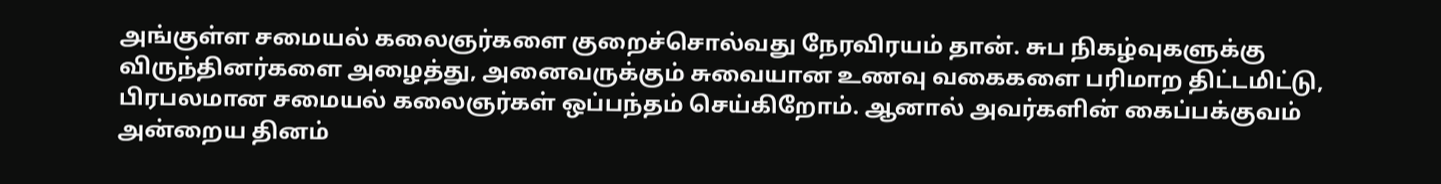அங்குள்ள சமையல் கலைஞர்களை குறைச்சொல்வது நேரவிரயம் தான். சுப நிகழ்வுகளுக்கு விருந்தினர்களை அழைத்து, அனைவருக்கும் சுவையான உணவு வகைகளை பரிமாற திட்டமிட்டு, பிரபலமான சமையல் கலைஞர்கள் ஒப்பந்தம் செய்கிறோம். ஆனால் அவர்களின் கைப்பக்குவம் அன்றைய தினம்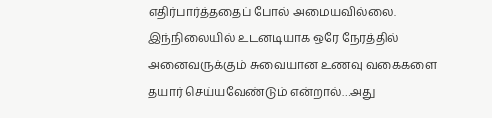எதிர்பார்த்ததைப் போல் அமையவில்லை. இந்நிலையில் உடனடியாக ஒரே நேரத்தில் அனைவருக்கும் சுவையான உணவு வகைகளை தயார் செய்யவேண்டும் என்றால்…அது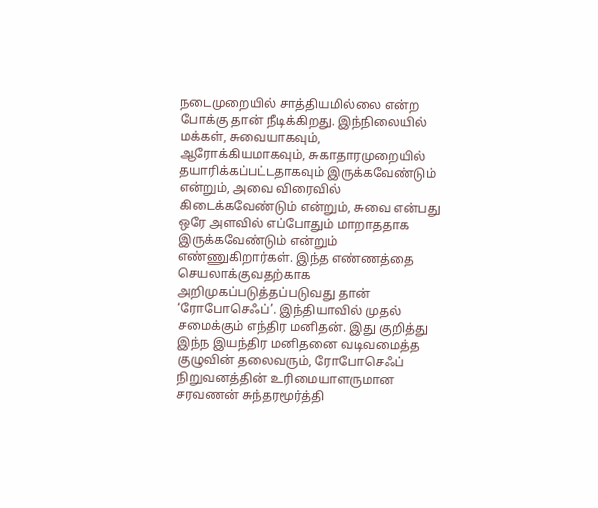நடைமுறையில் சாத்தியமில்லை என்ற போக்கு தான் நீடிக்கிறது. இந்நிலையில் மக்கள், சுவையாகவும், ஆரோக்கியமாகவும், சுகாதாரமுறையில் தயாரிக்கப்பட்டதாகவும் இருக்கவேண்டும் என்றும், அவை விரைவில் கிடைக்கவேண்டும் என்றும், சுவை என்பது ஒரே அளவில் எப்போதும் மாறாததாக இருக்கவேண்டும் என்றும் எண்ணுகிறார்கள். இந்த எண்ணத்தை செயலாக்குவதற்காக அறிமுகப்படுத்தப்படுவது தான் ‘ரோபோசெஃப்’. இந்தியாவில் முதல் சமைக்கும் எந்திர மனிதன். இது குறித்து இந்ந இயந்திர மனிதனை வடிவமைத்த குழுவின் தலைவரும், ரோபோசெஃப் நிறுவனத்தின் உரிமையாளருமான சரவணன் சுந்தரமூர்த்தி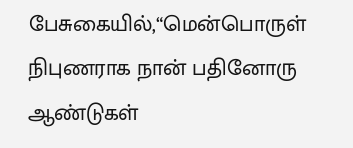பேசுகையில்,“மென்பொருள் நிபுணராக நான் பதினோரு ஆண்டுகள்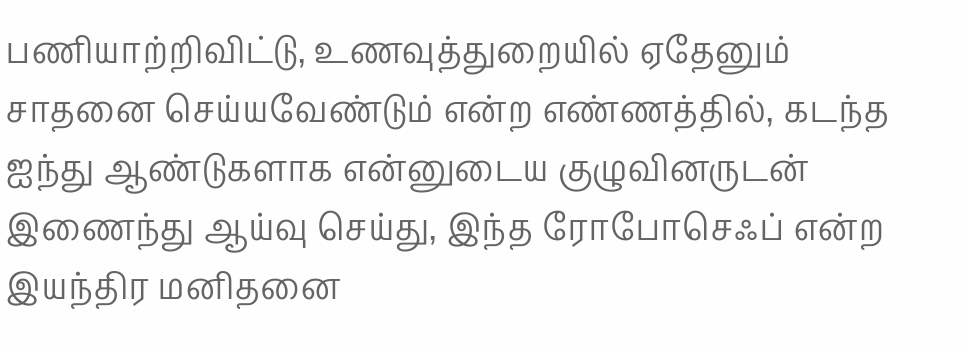பணியாற்றிவிட்டு, உணவுத்துறையில் ஏதேனும் சாதனை செய்யவேண்டும் என்ற எண்ணத்தில், கடந்த ஐந்து ஆண்டுகளாக என்னுடைய குழுவினருடன் இணைந்து ஆய்வு செய்து, இந்த ரோபோசெஃப் என்ற இயந்திர மனிதனை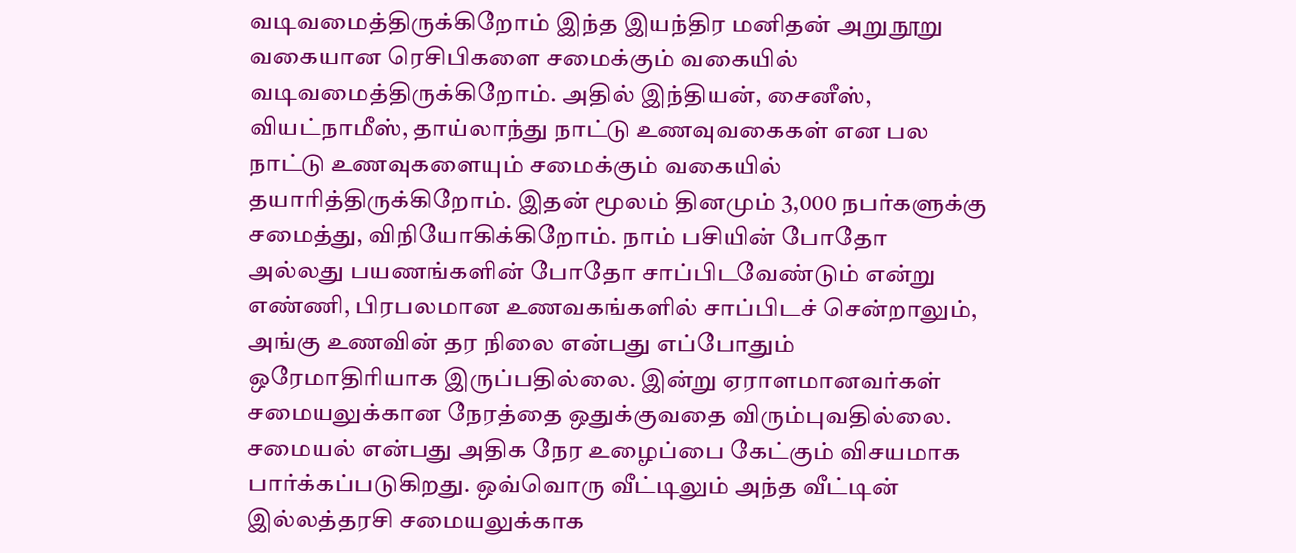வடிவமைத்திருக்கிறோம் இந்த இயந்திர மனிதன் அறுநூறு வகையான ரெசிபிகளை சமைக்கும் வகையில் வடிவமைத்திருக்கிறோம். அதில் இந்தியன், சைனீஸ், வியட்நாமீஸ், தாய்லாந்து நாட்டு உணவுவகைகள் என பல நாட்டு உணவுகளையும் சமைக்கும் வகையில் தயாரித்திருக்கிறோம். இதன் மூலம் தினமும் 3,000 நபர்களுக்கு சமைத்து, விநியோகிக்கிறோம். நாம் பசியின் போதோ அல்லது பயணங்களின் போதோ சாப்பிடவேண்டும் என்று எண்ணி, பிரபலமான உணவகங்களில் சாப்பிடச் சென்றாலும், அங்கு உணவின் தர நிலை என்பது எப்போதும் ஒரேமாதிரியாக இருப்பதில்லை. இன்று ஏராளமானவர்கள் சமையலுக்கான நேரத்தை ஒதுக்குவதை விரும்புவதில்லை. சமையல் என்பது அதிக நேர உழைப்பை கேட்கும் விசயமாக பார்க்கப்படுகிறது. ஒவ்வொரு வீட்டிலும் அந்த வீட்டின் இல்லத்தரசி சமையலுக்காக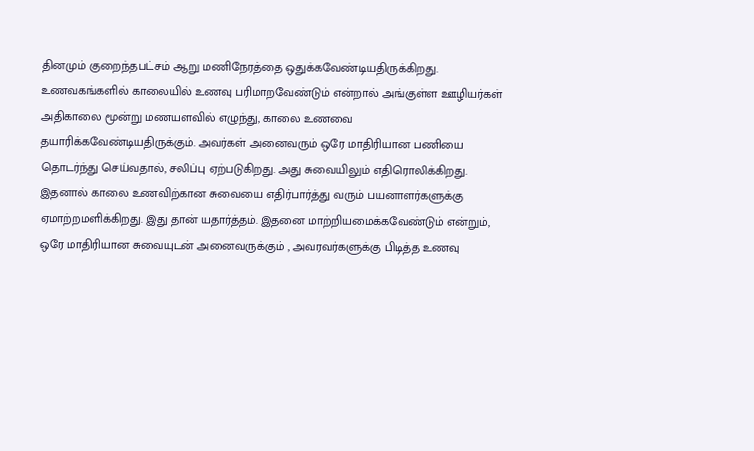தினமும் குறைந்தபட்சம் ஆறு மணிநேரத்தை ஒதுக்கவேண்டியதிருக்கிறது. உணவகங்களில் காலையில் உணவு பரிமாறவேண்டும் என்றால் அங்குள்ள ஊழியர்கள் அதிகாலை மூன்று மணயளவில் எழுந்து, காலை உணவை தயாரிக்கவேண்டியதிருக்கும். அவர்கள் அனைவரும் ஒரே மாதிரியான பணியை தொடர்ந்து செய்வதால், சலிப்பு ஏற்படுகிறது. அது சுவையிலும் எதிரொலிக்கிறது. இதனால் காலை உணவிற்கான சுவையை எதிர்பார்த்து வரும் பயனாளர்களுக்கு ஏமாற்றமளிக்கிறது. இது தான் யதார்த்தம். இதனை மாற்றியமைக்கவேண்டும் என்றும், ஒரே மாதிரியான சுவையுடன் அனைவருக்கும் , அவரவர்களுக்கு பிடித்த உணவு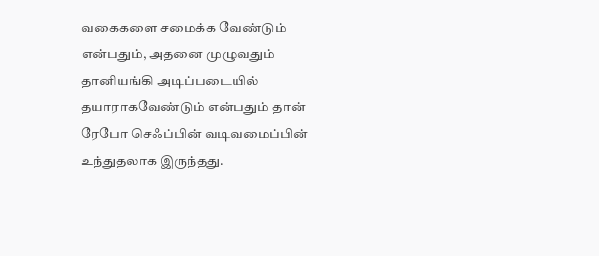வகைகளை சமைக்க வேண்டும் என்பதும், அதனை முழுவதும் தானியங்கி அடிப்படையில் தயாராகவேண்டும் என்பதும் தான் ரேபோ செஃப்பின் வடிவமைப்பின் உந்துதலாக இருந்தது.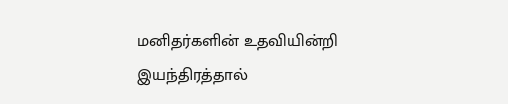மனிதர்களின் உதவியின்றி இயந்திரத்தால்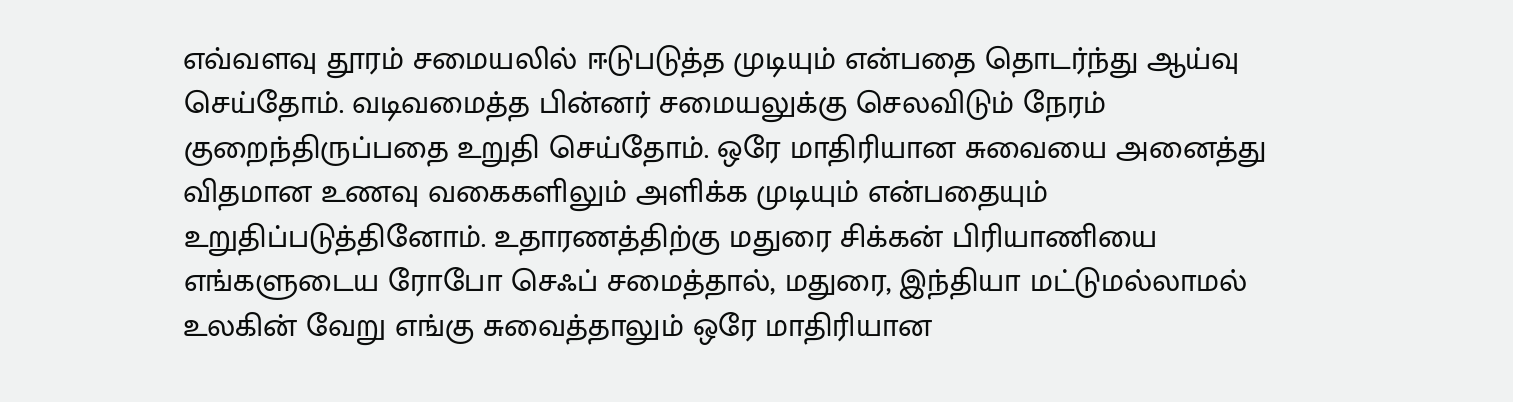எவ்வளவு தூரம் சமையலில் ஈடுபடுத்த முடியும் என்பதை தொடர்ந்து ஆய்வு செய்தோம். வடிவமைத்த பின்னர் சமையலுக்கு செலவிடும் நேரம் குறைந்திருப்பதை உறுதி செய்தோம். ஒரே மாதிரியான சுவையை அனைத்து விதமான உணவு வகைகளிலும் அளிக்க முடியும் என்பதையும் உறுதிப்படுத்தினோம். உதாரணத்திற்கு மதுரை சிக்கன் பிரியாணியை எங்களுடைய ரோபோ செஃப் சமைத்தால், மதுரை, இந்தியா மட்டுமல்லாமல் உலகின் வேறு எங்கு சுவைத்தாலும் ஒரே மாதிரியான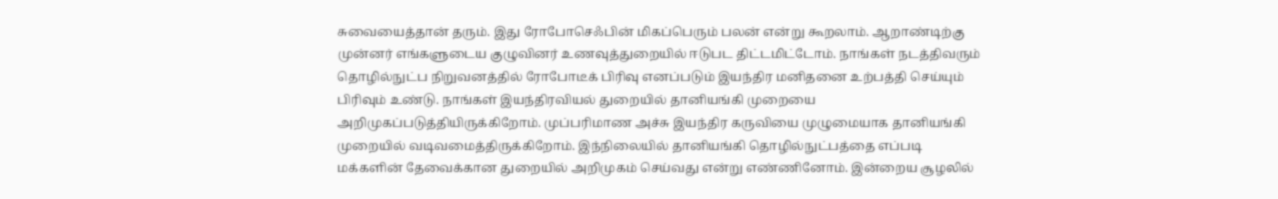சுவையைத்தான் தரும். இது ரோபோசெஃபின் மிகப்பெரும் பலன் என்று கூறலாம். ஆறாண்டிற்கு முன்னர் எங்களுடைய குழுவினர் உணவுத்துறையில் ஈடுபட திட்டமிட்டோம். நாங்கள் நடத்திவரும் தொழில்நுட்ப நிறுவனத்தில் ரோபோடீக் பிரிவு எனப்படும் இயந்திர மனிதனை உற்பத்தி செய்யும் பிரிவும் உண்டு. நாங்கள் இயந்திரவியல் துறையில் தானியங்கி முறையை அறிமுகப்படுத்தியிருக்கிறோம். முப்பரிமாண அச்சு இயந்திர கருவியை முழுமையாக தானியங்கி முறையில் வடிவமைத்திருக்கிறோம். இந்நிலையில் தானியங்கி தொழில்நுட்பத்தை எப்படி மக்களின் தேவைக்கான துறையில் அறிமுகம் செய்வது என்று எண்ணினோம். இன்றைய சூழலில்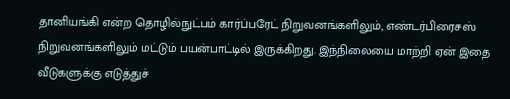தானியங்கி என்ற தொழில்நுட்பம் கார்ப்பரேட் நிறுவனங்களிலும், எண்டர்பிரைசஸ் நிறுவனங்களிலும் மட்டும் பயன்பாட்டில் இருக்கிறது. இந்நிலையை மாற்றி ஏன் இதை வீடுகளுக்கு எடுத்துச்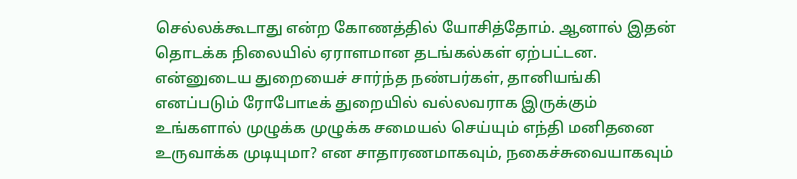செல்லக்கூடாது என்ற கோணத்தில் யோசித்தோம். ஆனால் இதன் தொடக்க நிலையில் ஏராளமான தடங்கல்கள் ஏற்பட்டன. என்னுடைய துறையைச் சார்ந்த நண்பர்கள், தானியங்கி எனப்படும் ரோபோடீக் துறையில் வல்லவராக இருக்கும் உங்களால் முழுக்க முழுக்க சமையல் செய்யும் எந்தி மனிதனை உருவாக்க முடியுமா? என சாதாரணமாகவும், நகைச்சுவையாகவும்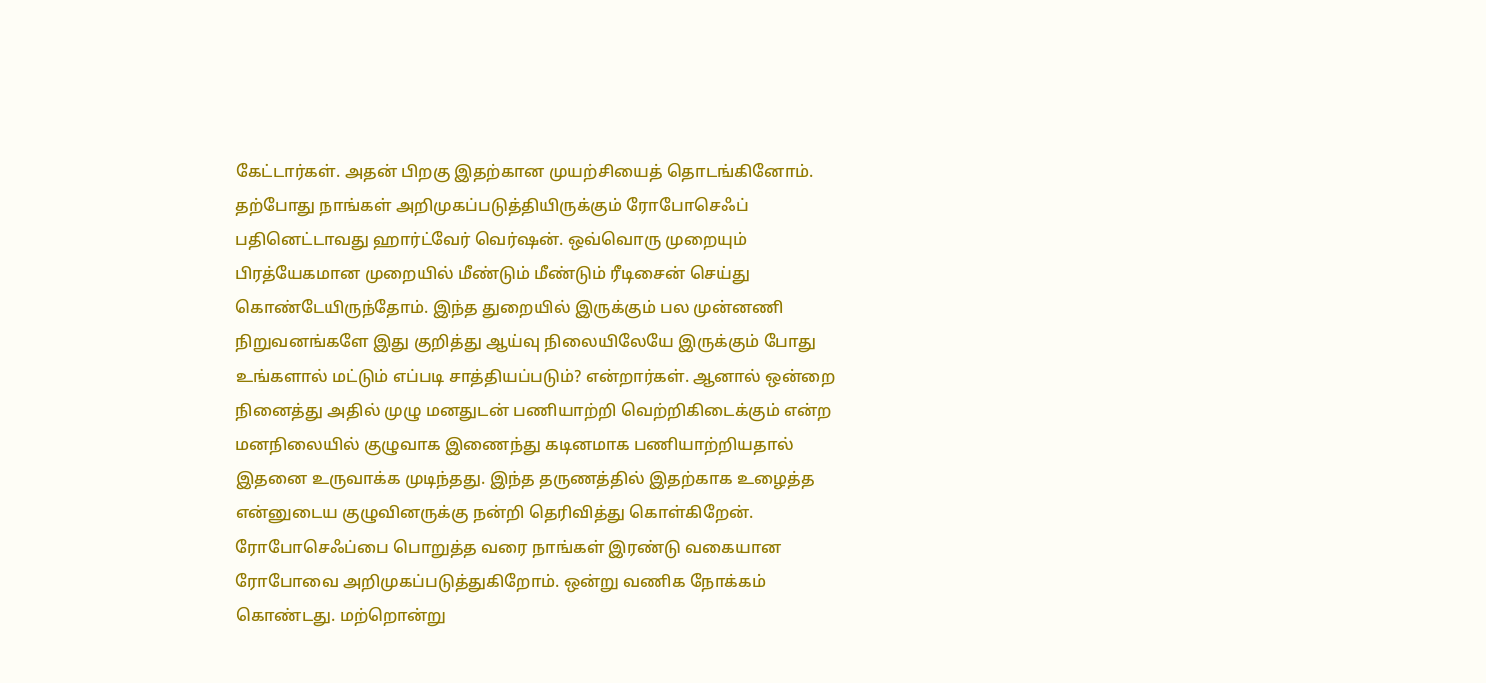கேட்டார்கள். அதன் பிறகு இதற்கான முயற்சியைத் தொடங்கினோம். தற்போது நாங்கள் அறிமுகப்படுத்தியிருக்கும் ரோபோசெஃப் பதினெட்டாவது ஹார்ட்வேர் வெர்ஷன். ஒவ்வொரு முறையும் பிரத்யேகமான முறையில் மீண்டும் மீண்டும் ரீடிசைன் செய்து கொண்டேயிருந்தோம். இந்த துறையில் இருக்கும் பல முன்னணி நிறுவனங்களே இது குறித்து ஆய்வு நிலையிலேயே இருக்கும் போது உங்களால் மட்டும் எப்படி சாத்தியப்படும்? என்றார்கள். ஆனால் ஒன்றை நினைத்து அதில் முழு மனதுடன் பணியாற்றி வெற்றிகிடைக்கும் என்ற மனநிலையில் குழுவாக இணைந்து கடினமாக பணியாற்றியதால் இதனை உருவாக்க முடிந்தது. இந்த தருணத்தில் இதற்காக உழைத்த என்னுடைய குழுவினருக்கு நன்றி தெரிவித்து கொள்கிறேன். ரோபோசெஃப்பை பொறுத்த வரை நாங்கள் இரண்டு வகையான ரோபோவை அறிமுகப்படுத்துகிறோம். ஒன்று வணிக நோக்கம் கொண்டது. மற்றொன்று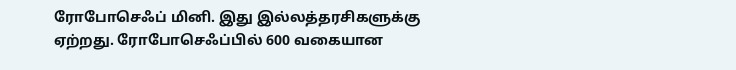ரோபோசெஃப் மினி. இது இல்லத்தரசிகளுக்கு ஏற்றது. ரோபோசெஃப்பில் 600 வகையான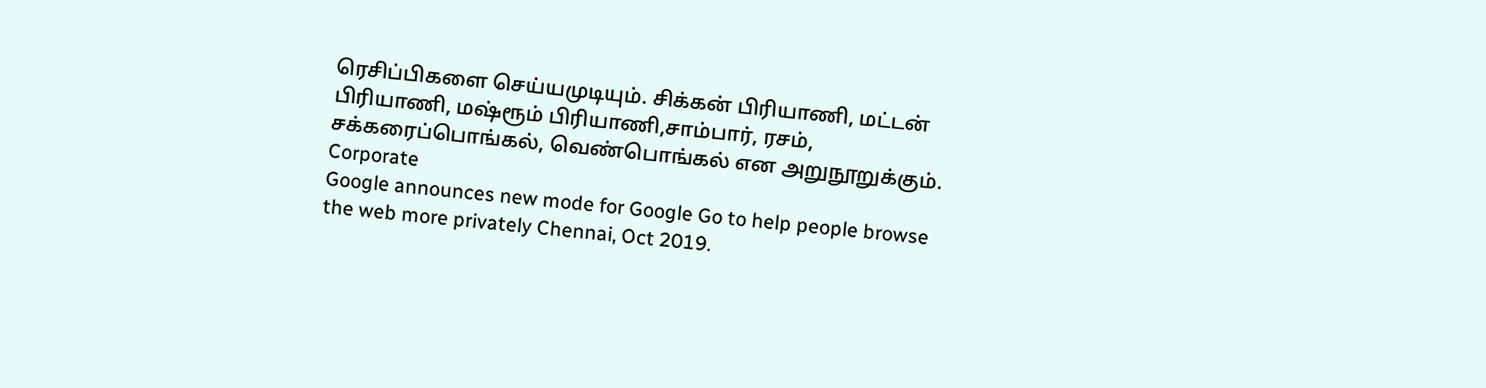ரெசிப்பிகளை செய்யமுடியும். சிக்கன் பிரியாணி, மட்டன் பிரியாணி, மஷ்ரூம் பிரியாணி,சாம்பார், ரசம், சக்கரைப்பொங்கல், வெண்பொங்கல் என அறுநூறுக்கும்.
Corporate
Google announces new mode for Google Go to help people browse the web more privately Chennai, Oct 2019.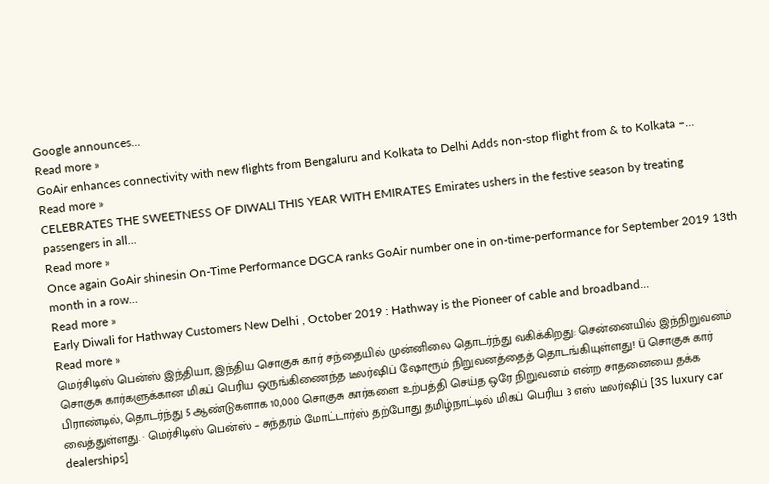Google announces...
Read more »
GoAir enhances connectivity with new flights from Bengaluru and Kolkata to Delhi Adds non-stop flight from & to Kolkata –...
Read more »
CELEBRATES THE SWEETNESS OF DIWALI THIS YEAR WITH EMIRATES Emirates ushers in the festive season by treating passengers in all...
Read more »
Once again GoAir shinesin On-Time Performance DGCA ranks GoAir number one in on-time-performance for September 2019 13th month in a row...
Read more »
Early Diwali for Hathway Customers New Delhi , October 2019 : Hathway is the Pioneer of cable and broadband...
Read more »
மெர்சிடிஸ் பென்ஸ் இந்தியா, இந்திய சொகுசு கார் சந்தையில் முன்னிலை தொடர்ந்து வகிக்கிறது: சென்னையில் இந்நிறுவனம் சொகுசு கார்களுக்கான மிகப் பெரிய ஒருங்கிணைந்த டீலர்ஷிப் ஷோரூம் நிறுவனத்தைத் தொடங்கியுள்ளது! ü சொகுசு கார் பிராண்டில், தொடர்ந்து 5 ஆண்டுகளாக 10,000 சொகுசு கார்களை உற்பத்தி செய்த ஒரே நிறுவனம் என்ற சாதனையை தக்க வைத்துள்ளது. · மெர்சிடிஸ் பென்ஸ் – சுந்தரம் மோட்டார்ஸ் தற்போது தமிழ்நாட்டில் மிகப் பெரிய 3 எஸ் டீலர்ஷிப் [3S luxury car dealerships]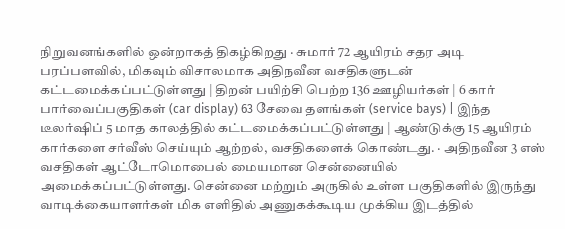நிறுவனங்களில் ஒன்றாகத் திகழ்கிறது · சுமார் 72 ஆயிரம் சதர அடி பரப்பளவில், மிகவும் விசாலமாக அதிநவீன வசதிகளுடன் கட்டமைக்கப்பட்டுள்ளது | திறன் பயிற்சி பெற்ற 136 ஊழியர்கள் | 6 கார் பார்வைப்பகுதிகள் (car display) 63 சேவை தளங்கள் (service bays) | இந்த டீலர்ஷிப் 5 மாத காலத்தில் கட்டமைக்கப்பட்டுள்ளது | ஆண்டுக்கு 15 ஆயிரம் கார்களை சர்வீஸ் செய்யும் ஆற்றல், வசதிகளைக் கொண்டது. · அதிநவீன 3 எஸ் வசதிகள் ஆட்டோமொபைல் மையமான சென்னையில் அமைக்கப்பட்டுள்ளது. சென்னை மற்றும் அருகில் உள்ள பகுதிகளில் இருந்து வாடிக்கையாளர்கள் மிக எளிதில் அணுகக்கூடிய முக்கிய இடத்தில்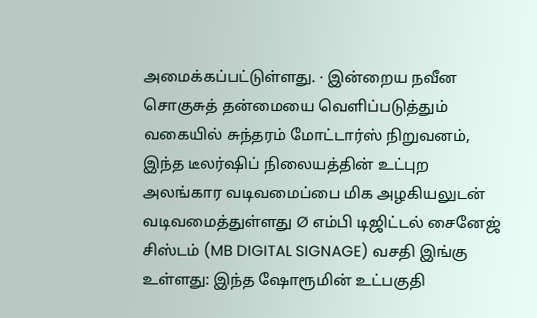அமைக்கப்பட்டுள்ளது. · இன்றைய நவீன சொகுசுத் தன்மையை வெளிப்படுத்தும் வகையில் சுந்தரம் மோட்டார்ஸ் நிறுவனம், இந்த டீலர்ஷிப் நிலையத்தின் உட்புற அலங்கார வடிவமைப்பை மிக அழகியலுடன் வடிவமைத்துள்ளது Ø எம்பி டிஜிட்டல் சைனேஜ் சிஸ்டம் (MB DIGITAL SIGNAGE) வசதி இங்கு உள்ளது: இந்த ஷோரூமின் உட்பகுதி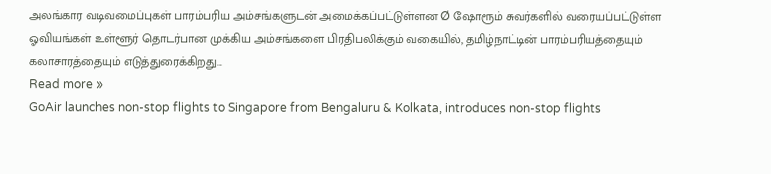அலங்கார வடிவமைப்புகள் பாரம்பரிய அம்சங்களுடன் அமைக்கப்பட்டுள்ளன Ø ஷோரூம் சுவர்களில் வரையப்பட்டுள்ள ஓவியங்கள் உள்ளூர் தொடர்பான முக்கிய அம்சங்களை பிரதிபலிக்கும் வகையில், தமிழ்நாட்டின் பாரம்பரியத்தையும் கலாசாரத்தையும் எடுத்துரைக்கிறது...
Read more »
GoAir launches non-stop flights to Singapore from Bengaluru & Kolkata, introduces non-stop flights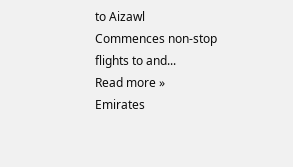to Aizawl Commences non-stop flights to and...
Read more »
Emirates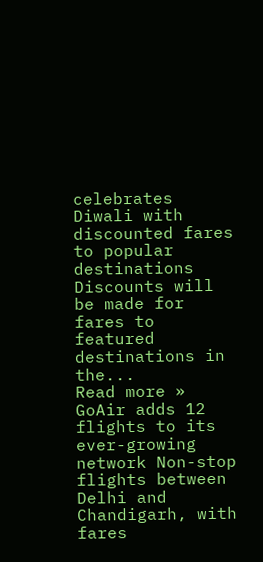celebrates Diwali with discounted fares to popular destinations Discounts will be made for fares to featured destinations in the...
Read more »
GoAir adds 12 flights to its ever-growing network Non-stop flights between Delhi and Chandigarh, with fares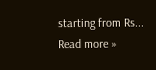starting from Rs...
Read more »